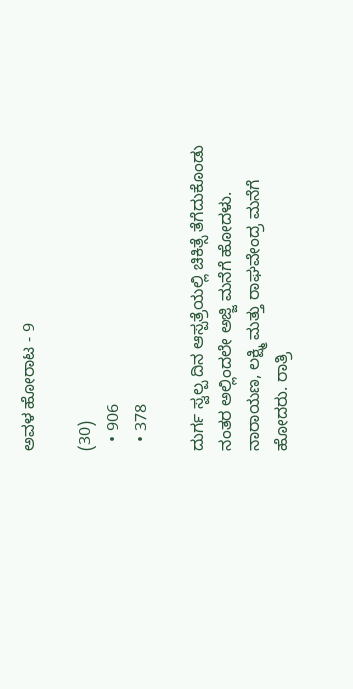ಅವಳ ಹೋರಾಟ - 9

(30)
  • 906
  • 378

ದುರ್ಗ ಸ್ವಲ್ಪ ದಿನ ಆಸ್ಪತ್ರೆಯಲ್ಲಿ ಚಿಕಿತ್ಸೆ ತೆಗೆದುಕೊಂಡು ನಂತರ ಅಲ್ಲಿಂದಲೇ ಅಜ್ಜಿ ಮನೆಗೆ ಹೋದಳು. ನಾರಾಯಣ, ಲಕ್ಷ್ಮಿ ಮತ್ತು ರಾಘವೇಂದ್ರ ಮನೆಗೆ ಹೋದರು. ರಾತ್ರಿ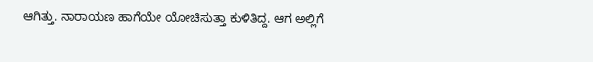ಆಗಿತ್ತು. ನಾರಾಯಣ ಹಾಗೆಯೇ ಯೋಚಿಸುತ್ತಾ ಕುಳಿತಿದ್ದ. ಆಗ ಅಲ್ಲಿಗೆ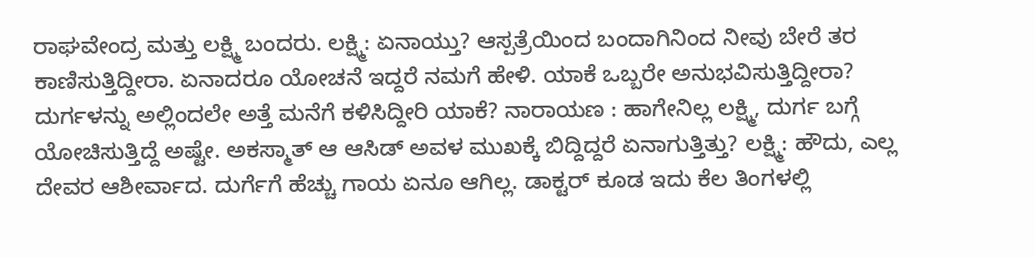ರಾಘವೇಂದ್ರ ಮತ್ತು ಲಕ್ಷ್ಮಿ ಬಂದರು. ಲಕ್ಷ್ಮಿ: ಏನಾಯ್ತು? ಆಸ್ಪತ್ರೆಯಿಂದ ಬಂದಾಗಿನಿಂದ ನೀವು ಬೇರೆ ತರ ಕಾಣಿಸುತ್ತಿದ್ದೀರಾ. ಏನಾದರೂ ಯೋಚನೆ ಇದ್ದರೆ ನಮಗೆ ಹೇಳಿ. ಯಾಕೆ ಒಬ್ಬರೇ ಅನುಭವಿಸುತ್ತಿದ್ದೀರಾ? ದುರ್ಗಳನ್ನು ಅಲ್ಲಿಂದಲೇ ಅತ್ತೆ ಮನೆಗೆ ಕಳಿಸಿದ್ದೀರಿ ಯಾಕೆ? ನಾರಾಯಣ : ಹಾಗೇನಿಲ್ಲ ಲಕ್ಷ್ಮಿ, ದುರ್ಗ ಬಗ್ಗೆ ಯೋಚಿಸುತ್ತಿದ್ದೆ ಅಷ್ಟೇ. ಅಕಸ್ಮಾತ್ ಆ ಆಸಿಡ್ ಅವಳ ಮುಖಕ್ಕೆ ಬಿದ್ದಿದ್ದರೆ ಏನಾಗುತ್ತಿತ್ತು? ಲಕ್ಷ್ಮಿ: ಹೌದು, ಎಲ್ಲ ದೇವರ ಆಶೀರ್ವಾದ. ದುರ್ಗೆಗೆ ಹೆಚ್ಚು ಗಾಯ ಏನೂ ಆಗಿಲ್ಲ. ಡಾಕ್ಟರ್ ಕೂಡ ಇದು ಕೆಲ ತಿಂಗಳಲ್ಲಿ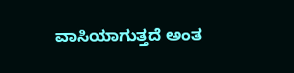ವಾಸಿಯಾಗುತ್ತದೆ ಅಂತ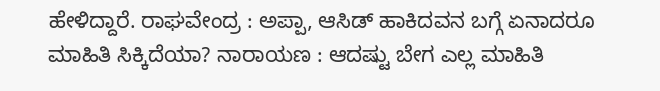ಹೇಳಿದ್ದಾರೆ. ರಾಘವೇಂದ್ರ : ಅಪ್ಪಾ, ಆಸಿಡ್ ಹಾಕಿದವನ ಬಗ್ಗೆ ಏನಾದರೂ ಮಾಹಿತಿ ಸಿಕ್ಕಿದೆಯಾ? ನಾರಾಯಣ : ಆದಷ್ಟು ಬೇಗ ಎಲ್ಲ ಮಾಹಿತಿ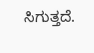ಸಿಗುತ್ತದೆ.